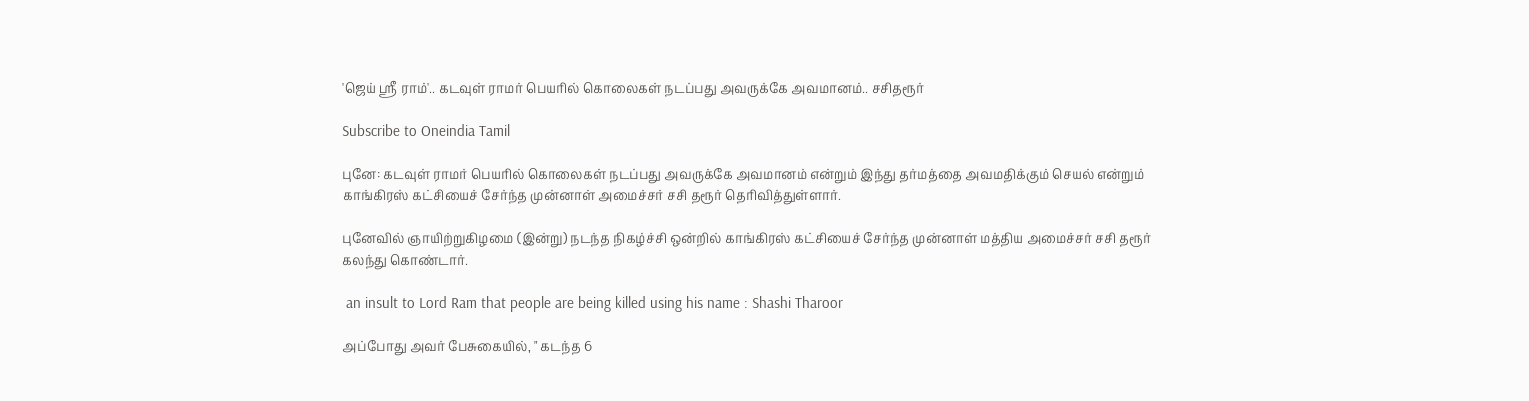'ஜெய் ஸ்ரீ ராம்'.. கடவுள் ராமர் பெயரில் கொலைகள் நடப்பது அவருக்கே அவமானம்.. சசிதரூர்

Subscribe to Oneindia Tamil

புனே: கடவுள் ராமர் பெயரில் கொலைகள் நடப்பது அவருக்கே அவமானம் என்றும் இந்து தர்மத்தை அவமதிக்கும் செயல் என்றும் காங்கிரஸ் கட்சியைச் சேர்ந்த முன்னாள் அமைச்சர் சசி தரூர் தெரிவித்துள்ளார்.

புனேவில் ஞாயிற்றுகிழமை (இன்று) நடந்த நிகழ்ச்சி ஒன்றில் காங்கிரஸ் கட்சியைச் சேர்ந்த முன்னாள் மத்திய அமைச்சர் சசி தரூர் கலந்து கொண்டார்.

 an insult to Lord Ram that people are being killed using his name : Shashi Tharoor

அப்போது அவர் பேசுகையில், " கடந்த 6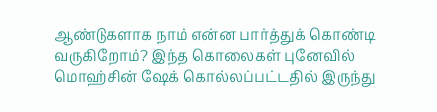ஆண்டுகளாக நாம் என்ன பார்த்துக் கொண்டி வருகிறோம்? இந்த கொலைகள் புனேவில் மொஹ்சின் ஷேக் கொல்லப்பட்டதில் இருந்து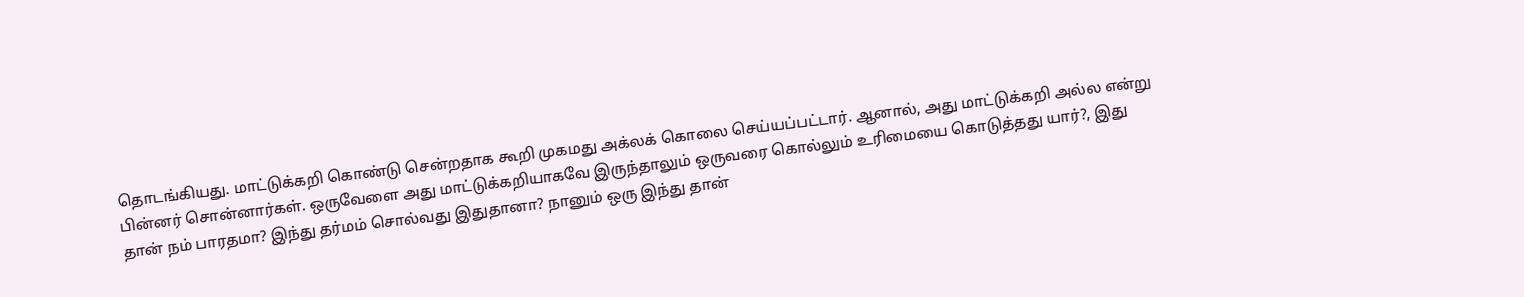தொடங்கியது. மாட்டுக்கறி கொண்டு சென்றதாக கூறி முகமது அக்லக் கொலை செய்யப்பட்டார். ஆனால், அது மாட்டுக்கறி அல்ல என்று பின்னர் சொன்னார்கள். ஒருவேளை அது மாட்டுக்கறியாகவே இருந்தாலும் ஒருவரை கொல்லும் உரிமையை கொடுத்தது யார்?, இது தான் நம் பாரதமா? இந்து தர்மம் சொல்வது இதுதானா? நானும் ஒரு இந்து தான்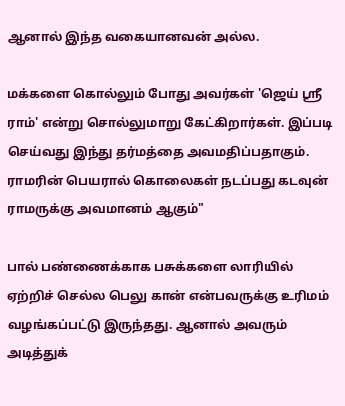ஆனால் இந்த வகையானவன் அல்ல.

மக்களை கொல்லும் போது அவர்கள் 'ஜெய் ஸ்ரீ ராம்' என்று சொல்லுமாறு கேட்கிறார்கள். இப்படி செய்வது இந்து தர்மத்தை அவமதிப்பதாகும். ராமரின் பெயரால் கொலைகள் நடப்பது கடவுன் ராமருக்கு அவமானம் ஆகும்"

பால் பண்ணைக்காக பசுக்களை லாரியில் ஏற்றிச் செல்ல பெலு கான் என்பவருக்கு உரிமம் வழங்கப்பட்டு இருந்தது. ஆனால் அவரும் அடித்துக்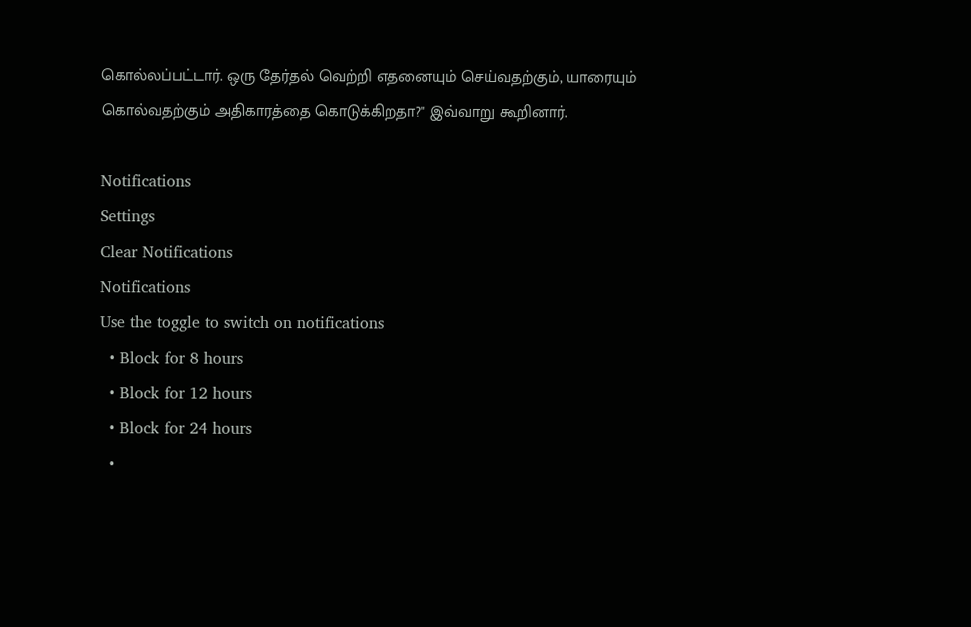கொல்லப்பட்டார். ஒரு தேர்தல் வெற்றி எதனையும் செய்வதற்கும், யாரையும் கொல்வதற்கும் அதிகாரத்தை கொடுக்கிறதா?" இவ்வாறு கூறினார்.

Notifications
Settings
Clear Notifications
Notifications
Use the toggle to switch on notifications
  • Block for 8 hours
  • Block for 12 hours
  • Block for 24 hours
  •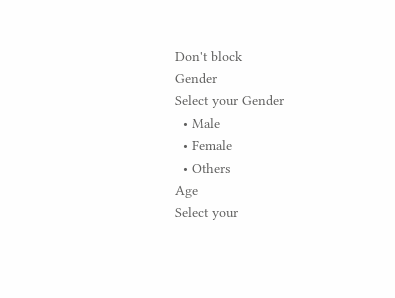Don't block
Gender
Select your Gender
  • Male
  • Female
  • Others
Age
Select your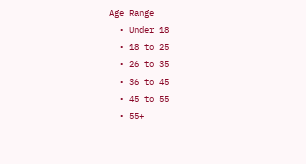Age Range
  • Under 18
  • 18 to 25
  • 26 to 35
  • 36 to 45
  • 45 to 55
  • 55+